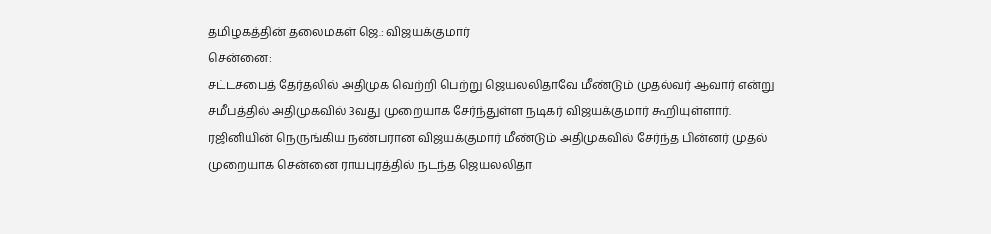தமிழகத்தின் தலைமகள் ஜெ.: விஜயக்குமார்
சென்னை:
சட்டசபைத் தேர்தலில் அதிமுக வெற்றி பெற்று ஜெயலலிதாவே மீண்டும் முதல்வர் ஆவார் என்று சமீபத்தில் அதிமுகவில் 3வது முறையாக சேர்ந்துள்ள நடிகர் விஜயக்குமார் கூறியுள்ளார்.
ரஜினியின் நெருங்கிய நண்பரான விஜயக்குமார் மீண்டும் அதிமுகவில் சேர்ந்த பின்னர் முதல் முறையாக சென்னை ராயபுரத்தில் நடந்த ஜெயலலிதா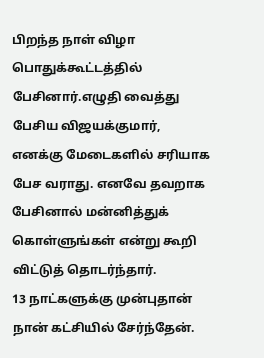பிறந்த நாள் விழா பொதுக்கூட்டத்தில் பேசினார்.எழுதி வைத்து பேசிய விஜயக்குமார், எனக்கு மேடைகளில் சரியாக பேச வராது. எனவே தவறாக பேசினால் மன்னித்துக் கொள்ளுங்கள் என்று கூறி விட்டுத் தொடர்ந்தார்.
13 நாட்களுக்கு முன்புதான் நான் கட்சியில் சேர்ந்தேன்.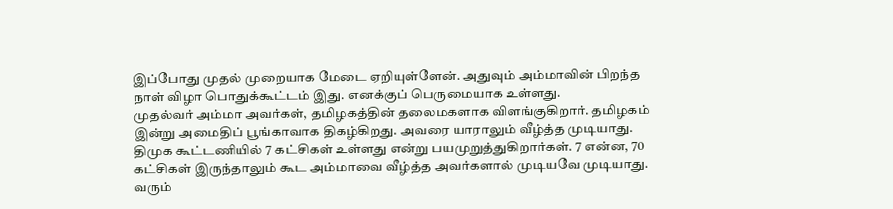இப்போது முதல் முறையாக மேடை ஏறியுள்ளேன். அதுவும் அம்மாவின் பிறந்த நாள் விழா பொதுக்கூட்டம் இது. எனக்குப் பெருமையாக உள்ளது.
முதல்வர் அம்மா அவர்கள், தமிழகத்தின் தலைமகளாக விளங்குகிறார். தமிழகம் இன்று அமைதிப் பூங்காவாக திகழ்கிறது. அவரை யாராலும் வீழ்த்த முடியாது. திமுக கூட்டணியில் 7 கட்சிகள் உள்ளது என்று பயமுறுத்துகிறார்கள். 7 என்ன, 70 கட்சிகள் இருந்தாலும் கூட அம்மாவை வீழ்த்த அவர்களால் முடியவே முடியாது. வரும்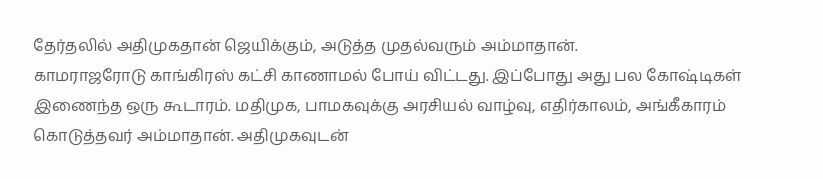தேர்தலில் அதிமுகதான் ஜெயிக்கும், அடுத்த முதல்வரும் அம்மாதான்.
காமராஜரோடு காங்கிரஸ் கட்சி காணாமல் போய் விட்டது. இப்போது அது பல கோஷ்டிகள் இணைந்த ஒரு கூடாரம். மதிமுக, பாமகவுக்கு அரசியல் வாழ்வு, எதிர்காலம், அங்கீகாரம் கொடுத்தவர் அம்மாதான். அதிமுகவுடன்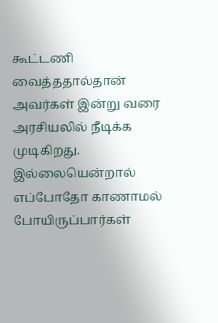கூட்டணி வைத்ததால்தான் அவர்கள் இன்று வரை அரசியலில் நீடிக்க முடிகிறது. இல்லையென்றால் எப்போதோ காணாமல் போயிருப்பார்கள்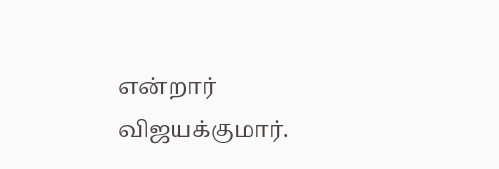என்றார் விஜயக்குமார்.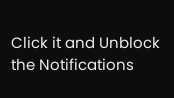Click it and Unblock the Notifications